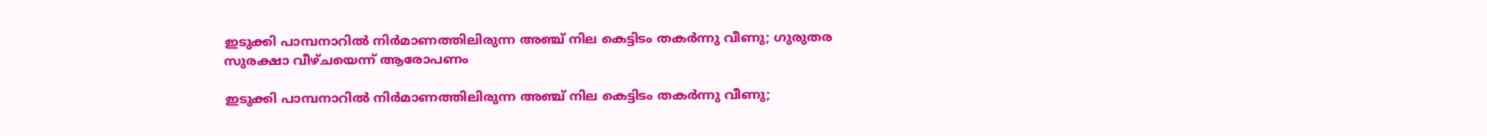ഇടുക്കി പാമ്പനാറില്‍ നിര്‍മാണത്തിലിരുന്ന അഞ്ച് നില കെട്ടിടം തകര്‍ന്നു വീണു; ഗുരുതര സുരക്ഷാ വീഴ്ചയെന്ന് ആരോപണം

ഇടുക്കി പാമ്പനാറില്‍ നിര്‍മാണത്തിലിരുന്ന അഞ്ച് നില കെട്ടിടം തകര്‍ന്നു വീണു;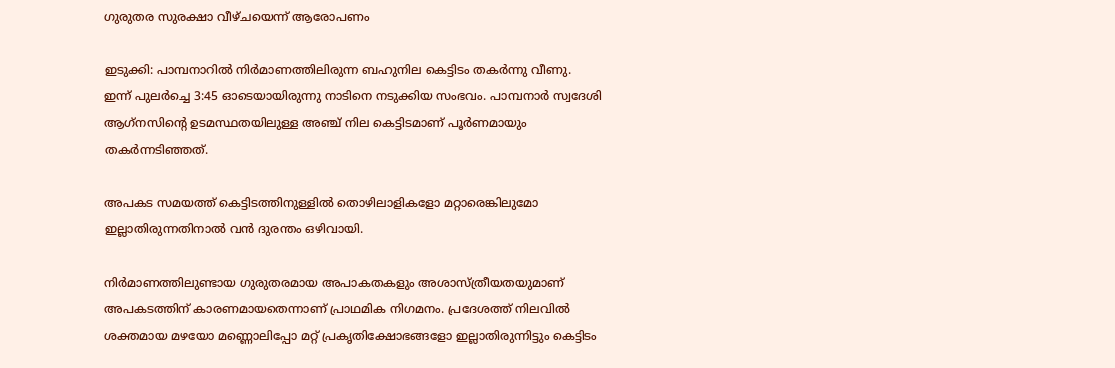ഗുരുതര സുരക്ഷാ വീഴ്ചയെന്ന് ആരോപണം

ഇടുക്കി: പാമ്പനാറില്‍ നിര്‍മാണത്തിലിരുന്ന ബഹുനില കെട്ടിടം തകര്‍ന്നു വീണു. ഇന്ന് പുലര്‍ച്ചെ 3:45 ഓടെയായിരുന്നു നാടിനെ നടുക്കിയ സംഭവം. പാമ്പനാര്‍ സ്വദേശി ആഗ്‌നസിന്റെ ഉടമസ്ഥതയിലുള്ള അഞ്ച് നില കെട്ടിടമാണ് പൂര്‍ണമായും തകര്‍ന്നടിഞ്ഞത്.

അപകട സമയത്ത് കെട്ടിടത്തിനുള്ളില്‍ തൊഴിലാളികളോ മറ്റാരെങ്കിലുമോ ഇല്ലാതിരുന്നതിനാല്‍ വന്‍ ദുരന്തം ഒഴിവായി.

നിര്‍മാണത്തിലുണ്ടായ ഗുരുതരമായ അപാകതകളും അശാസ്ത്രീയതയുമാണ് അപകടത്തിന് കാരണമായതെന്നാണ് പ്രാഥമിക നിഗമനം. പ്രദേശത്ത് നിലവില്‍ ശക്തമായ മഴയോ മണ്ണൊലിപ്പോ മറ്റ് പ്രകൃതിക്ഷോഭങ്ങളോ ഇല്ലാതിരുന്നിട്ടും കെട്ടിടം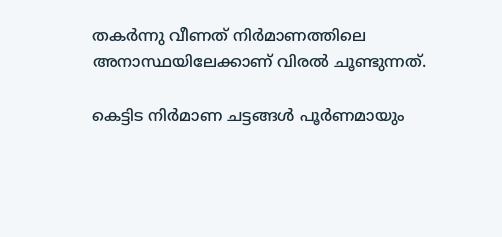തകര്‍ന്നു വീണത് നിര്‍മാണത്തിലെ അനാസ്ഥയിലേക്കാണ് വിരല്‍ ചൂണ്ടുന്നത്.

കെട്ടിട നിര്‍മാണ ചട്ടങ്ങള്‍ പൂര്‍ണമായും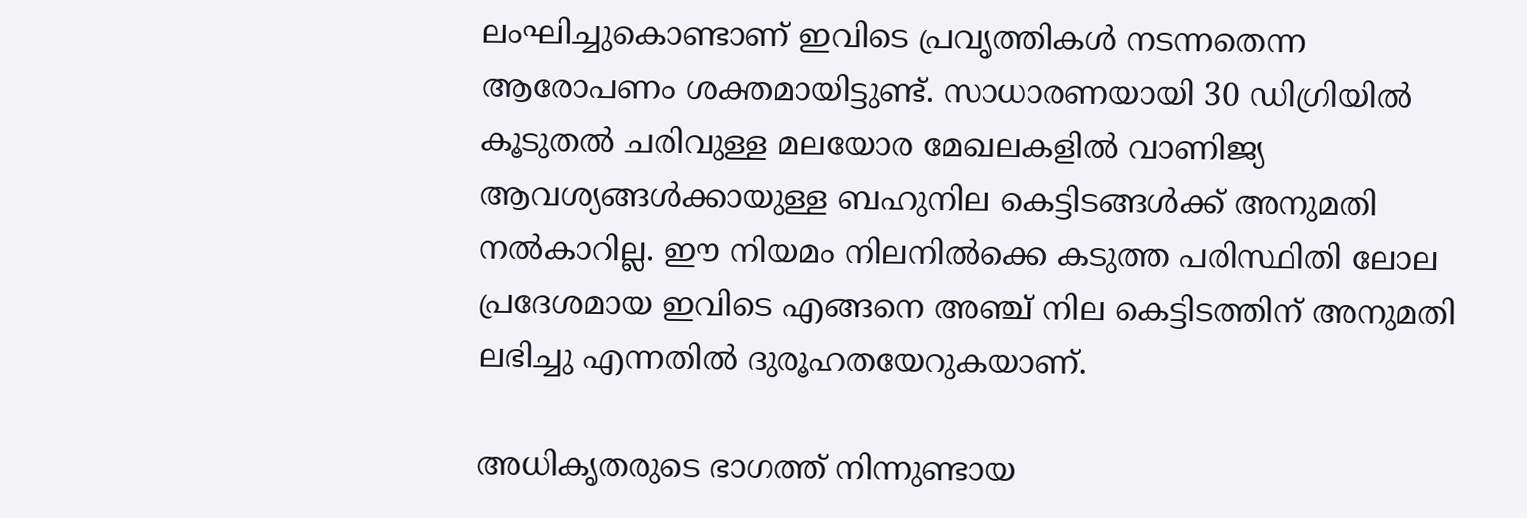ലംഘിച്ചുകൊണ്ടാണ് ഇവിടെ പ്രവൃത്തികള്‍ നടന്നതെന്ന ആരോപണം ശക്തമായിട്ടുണ്ട്. സാധാരണയായി 30 ഡിഗ്രിയില്‍ കൂടുതല്‍ ചരിവുള്ള മലയോര മേഖലകളില്‍ വാണിജ്യ ആവശ്യങ്ങള്‍ക്കായുള്ള ബഹുനില കെട്ടിടങ്ങള്‍ക്ക് അനുമതി നല്‍കാറില്ല. ഈ നിയമം നിലനില്‍ക്കെ കടുത്ത പരിസ്ഥിതി ലോല പ്രദേശമായ ഇവിടെ എങ്ങനെ അഞ്ച് നില കെട്ടിടത്തിന് അനുമതി ലഭിച്ചു എന്നതില്‍ ദുരൂഹതയേറുകയാണ്.

അധികൃതരുടെ ഭാഗത്ത് നിന്നുണ്ടായ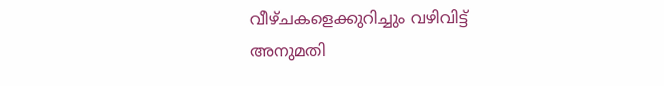വീഴ്ചകളെക്കുറിച്ചും വഴിവിട്ട് അനുമതി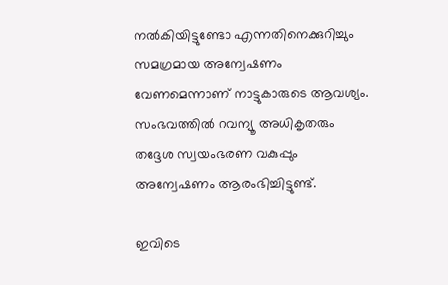നല്‍കിയിട്ടുണ്ടോ എന്നതിനെക്കുറിച്ചും സമഗ്രമായ അന്വേഷണം വേണമെന്നാണ് നാട്ടുകാരുടെ ആവശ്യം. സംഭവത്തില്‍ റവന്യൂ അധികൃതരും തദ്ദേശ സ്വയംഭരണ വകുപ്പും അന്വേഷണം ആരംഭിച്ചിട്ടുണ്ട്.

ഇവിടെ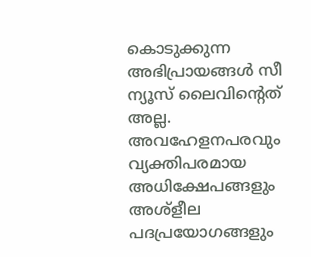കൊടുക്കുന്ന അഭിപ്രായങ്ങള്‍ സീ ന്യൂസ് ലൈവിന്റെത് അല്ല. അവഹേളനപരവും വ്യക്തിപരമായ അധിക്ഷേപങ്ങളും അശ്‌ളീല പദപ്രയോഗങ്ങളും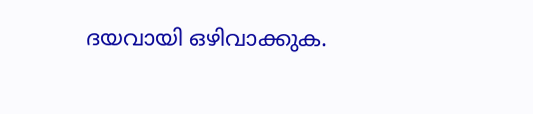ദയവായി ഒഴിവാക്കുക.